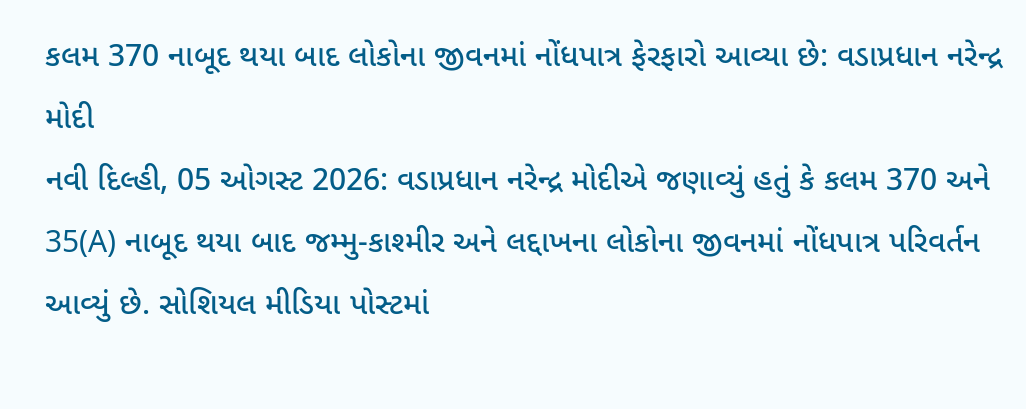કલમ 370 નાબૂદ થયા બાદ લોકોના જીવનમાં નોંધપાત્ર ફેરફારો આવ્યા છે: વડાપ્રધાન નરેન્દ્ર મોદી
નવી દિલ્હી, 05 ઓગસ્ટ 2026: વડાપ્રધાન નરેન્દ્ર મોદીએ જણાવ્યું હતું કે કલમ 370 અને 35(A) નાબૂદ થયા બાદ જમ્મુ-કાશ્મીર અને લદ્દાખના લોકોના જીવનમાં નોંધપાત્ર પરિવર્તન આવ્યું છે. સોશિયલ મીડિયા પોસ્ટમાં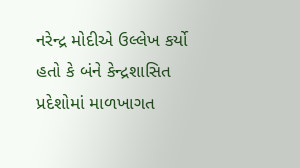નરેન્દ્ર મોદીએ ઉલ્લેખ કર્યો હતો કે બંને કેન્દ્રશાસિત પ્રદેશોમાં માળખાગત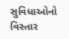સુવિધાઓનો વિસ્તાર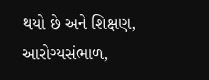થયો છે અને શિક્ષણ, આરોગ્યસંભાળ,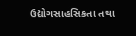ઉદ્યોગસાહસિકતા તથા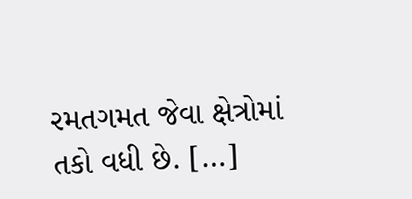રમતગમત જેવા ક્ષેત્રોમાં તકો વધી છે. […]